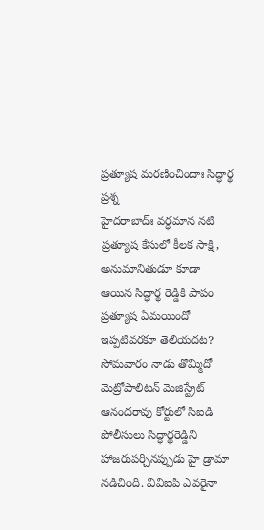ప్రత్యూష మరణించిందాః సిద్ధార్థ ప్రశ్న
హైదరాబాద్ః వర్ధమాన నటి ప్రత్యూష కేసులో కీలక సాక్షి, అనుమానితుడూ కూడా ఆయిన సిద్ధార్థ రెడ్డికి పాపం ప్రత్యూష ఏమయిందో ఇప్పటివరకూ తెలియదట? సోమవారం నాడు తొమ్మిదో మెట్రోపాలిటన్ మెజిస్ట్రేట్ ఆనందరావు కోర్టులో సిఐడి పోలీసులు సిద్ధార్థరెడ్డిని హాజరుపర్చినప్పుడు హై డ్రామా నడిచింది. వివిఐపి ఎవరైనా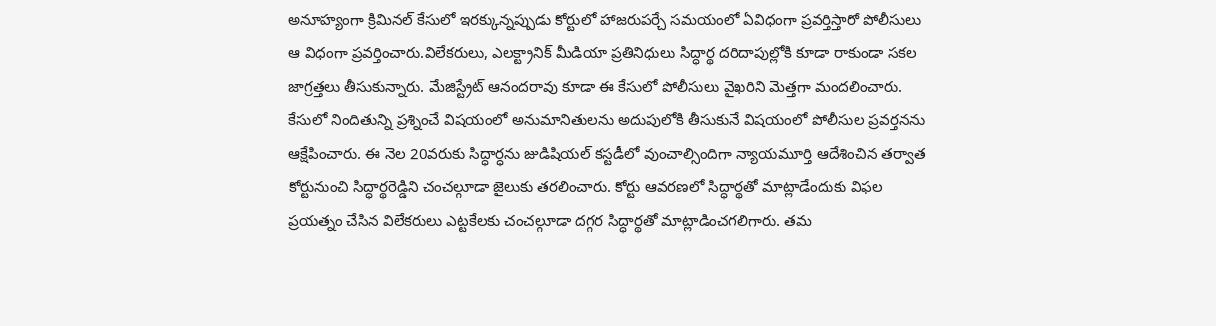అనూహ్యంగా క్రిమినల్ కేసులో ఇరక్కున్నప్పుడు కోర్టులో హాజరుపర్చే సమయంలో ఏవిధంగా ప్రవర్తిస్తారో పోలీసులు ఆ విధంగా ప్రవర్తించారు.విలేకరులు, ఎలక్ట్రానిక్ మీడియా ప్రతినిధులు సిద్ధార్థ దరిదాపుల్లోకి కూడా రాకుండా సకల జాగ్రత్తలు తీసుకున్నారు. మేజిస్ట్రేట్ ఆనందరావు కూడా ఈ కేసులో పోలీసులు వైఖరిని మెత్తగా మందలించారు. కేసులో నిందితున్ని ప్రశ్నించే విషయంలో అనుమానితులను అదుపులోకి తీసుకునే విషయంలో పోలీసుల ప్రవర్తనను ఆక్షేపించారు. ఈ నెల 20వరుకు సిద్ధార్ధను జుడిషియల్ కస్టడీలో వుంచాల్సిందిగా న్యాయమూర్తి ఆదేశించిన తర్వాత కోర్టునుంచి సిద్ధార్థరెడ్డిని చంచల్గూడా జైలుకు తరలించారు. కోర్టు ఆవరణలో సిద్ధార్థతో మాట్లాడేందుకు విఫల ప్రయత్నం చేసిన విలేకరులు ఎట్టకేలకు చంచల్గూడా దగ్గర సిద్ధార్థతో మాట్లాడించగలిగారు. తమ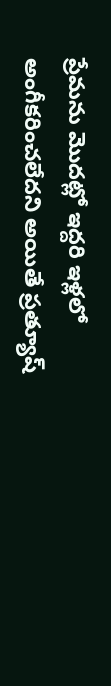ప్రేమను మొదట్లో ఇద్దరి ఇళ్లలో
అంగీకరించలేదని అయితే ప్రత్యూష్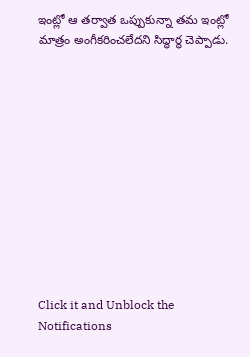ఇంట్లో ఆ తర్వాత ఒప్పుకున్నా తమ ఇంట్లో మాత్రం అంగీకరించలేదని సిద్ధార్థ చెప్పాడు.












Click it and Unblock the Notifications